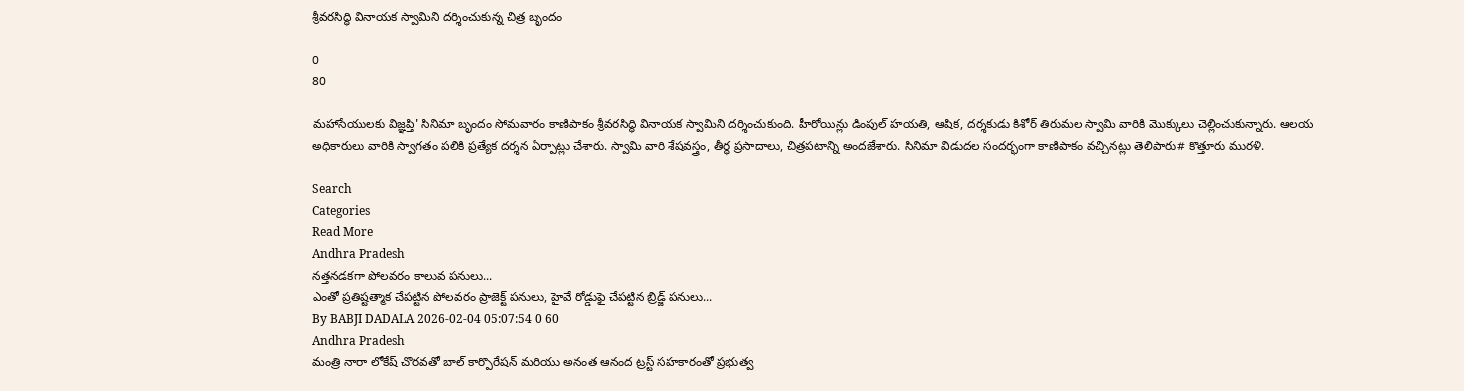శ్రీవరసిద్ధి వినాయక స్వామిని దర్శించుకున్న చిత్ర బృందం

0
80

మహాసేయులకు విజ్ఞప్తి' సినిమా బృందం సోమవారం కాణిపాకం శ్రీవరసిద్ధి వినాయక స్వామిని దర్శించుకుంది. హీరోయిన్లు డింపుల్ హయతి, ఆషిక, దర్శకుడు కిశోర్ తిరుమల స్వామి వారికి మొక్కులు చెల్లించుకున్నారు. ఆలయ అధికారులు వారికి స్వాగతం పలికి ప్రత్యేక దర్శన ఏర్పాట్లు చేశారు. స్వామి వారి శేషవస్త్రం, తీర్థ ప్రసాదాలు, చిత్రపటాన్ని అందజేశారు. సినిమా విడుదల సందర్భంగా కాణిపాకం వచ్చినట్లు తెలిపారు# కొత్తూరు మురళి.

Search
Categories
Read More
Andhra Pradesh
నత్తనడకగా పోలవరం కాలువ పనులు...
ఎంతో ప్రతిష్టత్మాక చేపట్టిన పోలవరం ప్రాజెక్ట్ పనులు, హైవే రోడ్డుఫై చేపట్టిన బ్రిడ్జ్ పనులు...
By BABJI DADALA 2026-02-04 05:07:54 0 60
Andhra Pradesh
మంత్రి నారా లోకేష్ చొరవతో బాల్ కార్పొరేషన్ మరియు అనంత ఆనంద ట్రస్ట్ సహకారంతో ప్రభుత్వ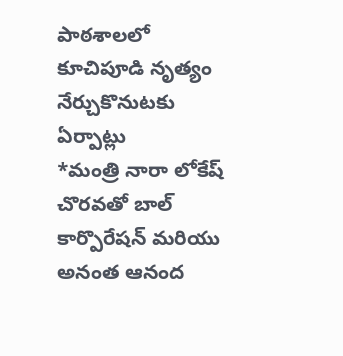పాఠశాలలో కూచిపూడి నృత్యం నేర్చుకొనుటకు ఏర్పాట్లు
*మంత్రి నారా లోకేష్ చొరవతో బాల్ కార్పొరేషన్ మరియు అనంత ఆనంద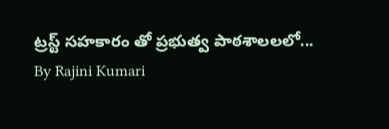ట్రస్ట్ సహకారం తో ప్రభుత్వ పాఠశాలలలో...
By Rajini Kumari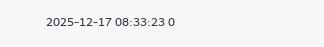2025-12-17 08:33:23 0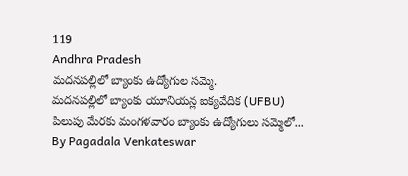119
Andhra Pradesh
మదనపల్లిలో బ్యాంకు ఉద్యోగుల సమ్మె.
మదనపల్లిలో బ్యాంకు యూనియన్ల ఐక్యవేదిక (UFBU) పిలుపు మేరకు మంగళవారం బ్యాంకు ఉద్యోగులు సమ్మెలో...
By Pagadala Venkateswar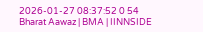2026-01-27 08:37:52 0 54
Bharat Aawaz | BMA | IINNSIDE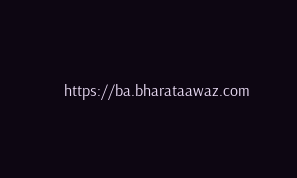https://ba.bharataawaz.com